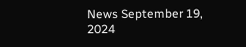News September 19, 2024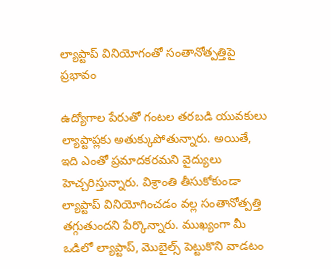ల్యాప్టాప్ వినియోగంతో సంతానోత్పత్తిపై ప్రభావం

ఉద్యోగాల పేరుతో గంటల తరబడి యువకులు ల్యాప్టాప్లకు అతుక్కుపోతున్నారు. అయితే, ఇది ఎంతో ప్రమాదకరమని వైద్యులు హెచ్చరిస్తున్నారు. విశ్రాంతి తీసుకోకుండా ల్యాప్టాప్ వినియోగించడం వల్ల సంతానోత్పత్తి తగ్గుతుందని పేర్కొన్నారు. ముఖ్యంగా మీ ఒడిలో ల్యాప్టాప్, మొబైల్స్ పెట్టుకొని వాడటం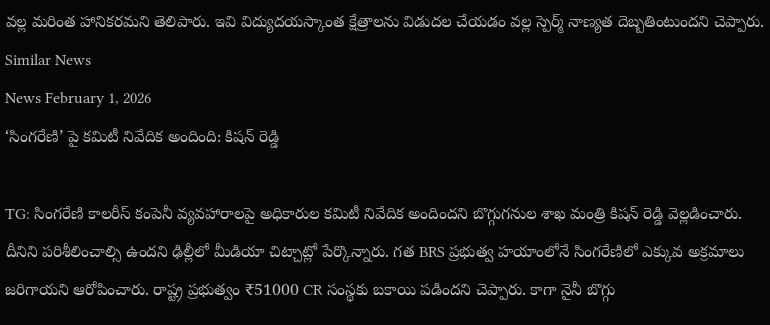వల్ల మరింత హానికరమని తెలిపారు. ఇవి విద్యుదయస్కాంత క్షేత్రాలను విడుదల చేయడం వల్ల స్పెర్మ్ నాణ్యత దెబ్బతింటుందని చెప్పారు.
Similar News
News February 1, 2026
‘సింగరేణి’ పై కమిటీ నివేదిక అందింది: కిషన్ రెడ్డి

TG: సింగరేణి కాలరీస్ కంపెనీ వ్యవహారాలపై అధికారుల కమిటీ నివేదిక అందిందని బొగ్గుగనుల శాఖ మంత్రి కిషన్ రెడ్డి వెల్లడించారు. దీనిని పరిశీలించాల్సి ఉందని ఢిల్లీలో మీడియా చిట్చాట్లో పేర్కొన్నారు. గత BRS ప్రభుత్వ హయాంలోనే సింగరేణిలో ఎక్కువ అక్రమాలు జరిగాయని ఆరోపించారు. రాష్ట్ర ప్రభుత్వం ₹51000 CR సంస్థకు బకాయి పడిందని చెప్పారు. కాగా నైనీ బొగ్గు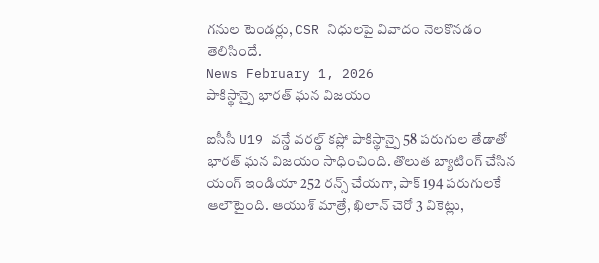గనుల టెండర్లు, CSR నిధులపై వివాదం నెలకొనడం తెలిసిందే.
News February 1, 2026
పాకిస్థాన్పై భారత్ ఘన విజయం

ఐసీసీ U19 వన్డే వరల్డ్ కప్లో పాకిస్థాన్పై 58 పరుగుల తేడాతో భారత్ ఘన విజయం సాధించింది. తొలుత బ్యాటింగ్ చేసిన యంగ్ ఇండియా 252 రన్స్ చేయగా, పాక్ 194 పరుగులకే ఆలౌటైంది. ఆయుశ్ మాత్రే, ఖిలాన్ చెరో 3 వికెట్లు,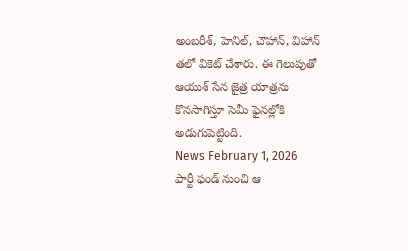అంబరీశ్, హెనిల్, చౌహాన్, విహాన్ తలో వికెట్ చేశారు. ఈ గెలుపుతో ఆయుశ్ సేన జైత్ర యాత్రను కొనసాగిస్తూ సెమీ ఫైనల్లోకి అడుగుపెట్టింది.
News February 1, 2026
పార్టీ ఫండ్ నుంచి ఆ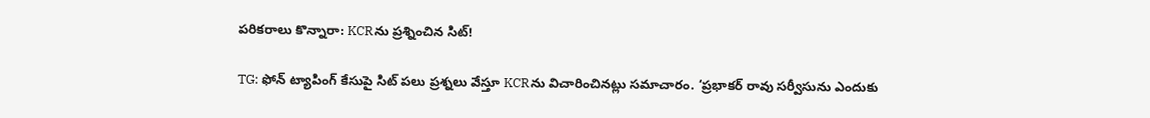పరికరాలు కొన్నారా: KCRను ప్రశ్నించిన సిట్!

TG: ఫోన్ ట్యాపింగ్ కేసుపై సిట్ పలు ప్రశ్నలు వేస్తూ KCRను విచారించినట్లు సమాచారం. ‘ప్రభాకర్ రావు సర్వీసును ఎందుకు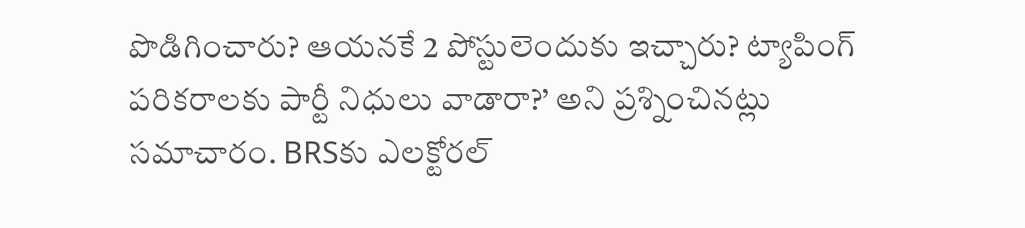పొడిగించారు? ఆయనకే 2 పోస్టులెందుకు ఇచ్చారు? ట్యాపింగ్ పరికరాలకు పార్టీ నిధులు వాడారా?’ అని ప్రశ్నించినట్లు సమాచారం. BRSకు ఎలక్టోరల్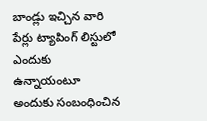బాండ్లు ఇచ్చిన వారి పేర్లు ట్యాపింగ్ లిస్టులో ఎందుకు ఉన్నాయంటూ అందుకు సంబంధించిన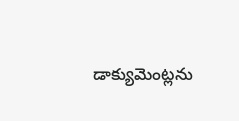డాక్యుమెంట్లను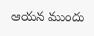ఆయన ముందు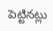పెట్టినట్లు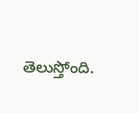తెలుస్తోంది.